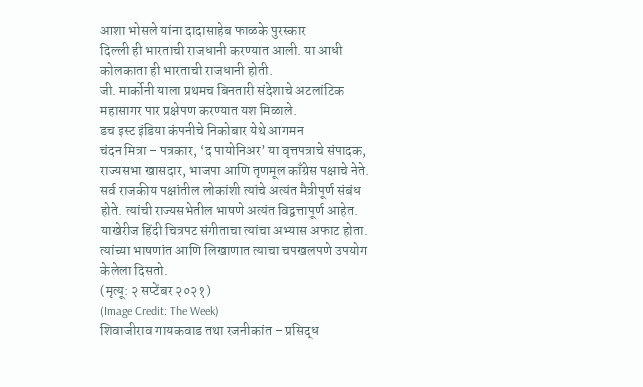आशा भोसले यांना दादासाहेब फाळके पुरस्कार
दिल्ली ही भारताची राजधानी करण्यात आली. या आधी कोलकाता ही भारताची राजधानी होती.
जी. मार्कोनी याला प्रथमच बिनतारी संदेशाचे अटलांटिक महासागर पार प्रक्षेपण करण्यात यश मिळाले.
डच इस्ट इंडिया कंपनीचे निकोबार येथे आगमन
चंदन मित्रा – पत्रकार, ‘द पायोनिअर’ या वृत्तपत्राचे संपादक, राज्यसभा खासदार, भाजपा आणि तृणमूल काँग्रेस पक्षाचे नेते. सर्व राजकीय पक्षांतील लोकांशी त्यांचे अत्यंत मैत्रीपूर्ण संबंध होते. त्यांची राज्यसभेतील भाषणे अत्यंत विद्वत्तापूर्ण आहेत. याखेरीज हिंदी चित्रपट संगीताचा त्यांचा अभ्यास अफाट होता. त्यांच्या भाषणांत आणि लिखाणात त्याचा चपखलपणे उपयोग केलेला दिसतो.
(मृत्यू: २ सप्टेंबर २०२१)
(Image Credit: The Week)
शिवाजीराव गायकवाड तथा रजनीकांत – प्रसिद्ध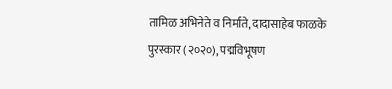तामिळ अभिनेते व निर्माते, दादासाहेब फाळके पुरस्कार (२०२०), पद्मविभूषण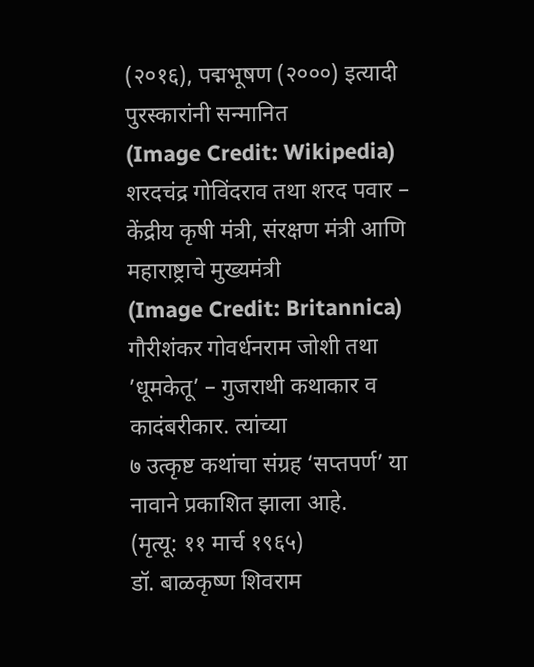(२०१६), पद्मभूषण (२०००) इत्यादी पुरस्कारांनी सन्मानित
(Image Credit: Wikipedia)
शरदचंद्र गोविंदराव तथा शरद पवार – केंद्रीय कृषी मंत्री, संरक्षण मंत्री आणि महाराष्ट्राचे मुख्यमंत्री
(Image Credit: Britannica)
गौरीशंकर गोवर्धनराम जोशी तथा ’धूमकेतू’ – गुजराथी कथाकार व कादंबरीकार. त्यांच्या
७ उत्कृष्ट कथांचा संग्रह ‘सप्तपर्ण’ या नावाने प्रकाशित झाला आहे.
(मृत्यू: ११ मार्च १९६५)
डॉ. बाळकृष्ण शिवराम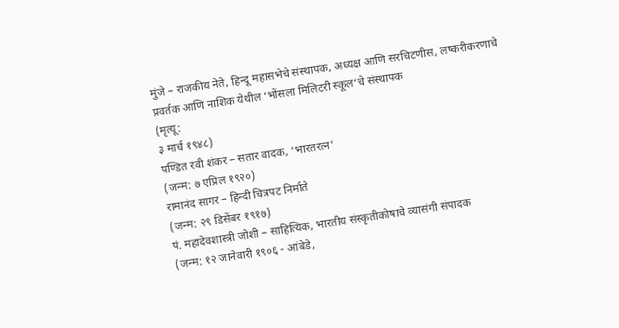मुंजे – राजकीय नेते, हिन्दू महासभेचे संस्थापक, अध्यक्ष आणि सरचिटणीस, लष्करीकरणाचे प्रवर्तक आणि नाशिक येथील ‘भोंसला मिलिटरी स्कूल‘चे संस्थापक
(मृत्यू:
३ मार्च १९४८)
पण्डित रवी शंकर – सतार वादक, ‘भारतरत्न’
(जन्म: ७ एप्रिल १९२०)
रामानंद सागर – हिन्दी चित्रपट निर्माते
(जन्म: २९ डिसेंबर १९१७)
पं. महादेवशास्त्री जोशी – साहित्यिक, भारतीय संस्कृतीकोषाचे व्यासंगी संपादक
(जन्म: १२ जानेवारी १९०६ - आंबेडे,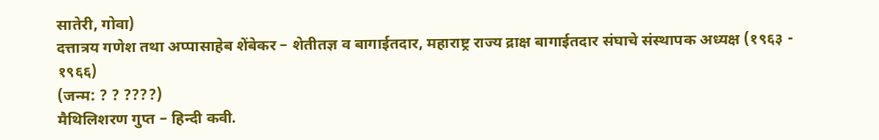सातेरी, गोवा)
दत्तात्रय गणेश तथा अप्पासाहेब शेंबेकर – शेतीतज्ञ व बागाईतदार, महाराष्ट्र राज्य द्राक्ष बागाईतदार संघाचे संस्थापक अध्यक्ष (१९६३ - १९६६)
(जन्म: ? ? ????)
मैथिलिशरण गुप्त – हिन्दी कवी.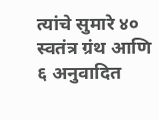त्यांचे सुमारे ४० स्वतंत्र ग्रंथ आणि ६ अनुवादित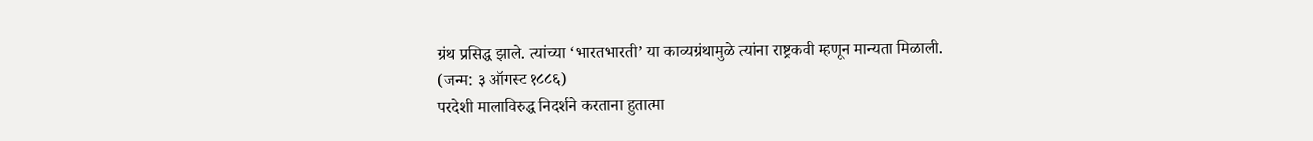ग्रंथ प्रसिद्ध झाले. त्यांच्या ‘भारतभारती’ या काव्यग्रंथामुळे त्यांना राष्ट्रकवी म्हणून मान्यता मिळाली.
(जन्म: ३ ऑगस्ट १८८६)
परदेशी मालाविरुद्ध निदर्शने करताना हुतात्मा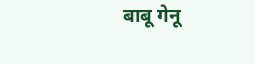बाबू गेनू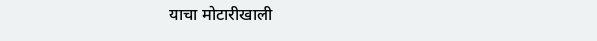याचा मोटारीखाली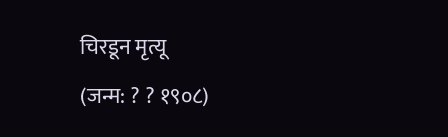चिरडून मृत्यू
(जन्म: ? ? १९०८)